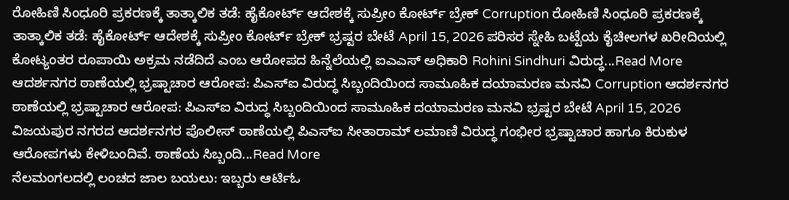ರೋಹಿಣಿ ಸಿಂಧೂರಿ ಪ್ರಕರಣಕ್ಕೆ ತಾತ್ಕಾಲಿಕ ತಡೆ: ಹೈಕೋರ್ಟ್ ಆದೇಶಕ್ಕೆ ಸುಪ್ರೀಂ ಕೋರ್ಟ್ ಬ್ರೇಕ್ Corruption ರೋಹಿಣಿ ಸಿಂಧೂರಿ ಪ್ರಕರಣಕ್ಕೆ ತಾತ್ಕಾಲಿಕ ತಡೆ: ಹೈಕೋರ್ಟ್ ಆದೇಶಕ್ಕೆ ಸುಪ್ರೀಂ ಕೋರ್ಟ್ ಬ್ರೇಕ್ ಭ್ರಷ್ಟರ ಬೇಟೆ April 15, 2026 ಪರಿಸರ ಸ್ನೇಹಿ ಬಟ್ಟೆಯ ಕೈಚೀಲಗಳ ಖರೀದಿಯಲ್ಲಿ ಕೋಟ್ಯಂತರ ರೂಪಾಯಿ ಅಕ್ರಮ ನಡೆದಿದೆ ಎಂಬ ಆರೋಪದ ಹಿನ್ನೆಲೆಯಲ್ಲಿ ಐಎಎಸ್ ಅಧಿಕಾರಿ Rohini Sindhuri ವಿರುದ್ಧ...Read More
ಆದರ್ಶನಗರ ಠಾಣೆಯಲ್ಲಿ ಭ್ರಷ್ಟಾಚಾರ ಆರೋಪ: ಪಿಎಸ್ಐ ವಿರುದ್ಧ ಸಿಬ್ಬಂದಿಯಿಂದ ಸಾಮೂಹಿಕ ದಯಾಮರಣ ಮನವಿ Corruption ಆದರ್ಶನಗರ ಠಾಣೆಯಲ್ಲಿ ಭ್ರಷ್ಟಾಚಾರ ಆರೋಪ: ಪಿಎಸ್ಐ ವಿರುದ್ಧ ಸಿಬ್ಬಂದಿಯಿಂದ ಸಾಮೂಹಿಕ ದಯಾಮರಣ ಮನವಿ ಭ್ರಷ್ಟರ ಬೇಟೆ April 15, 2026 ವಿಜಯಪುರ ನಗರದ ಆದರ್ಶನಗರ ಪೊಲೀಸ್ ಠಾಣೆಯಲ್ಲಿ ಪಿಎಸ್ಐ ಸೀತಾರಾಮ್ ಲಮಾಣಿ ವಿರುದ್ಧ ಗಂಭೀರ ಭ್ರಷ್ಟಾಚಾರ ಹಾಗೂ ಕಿರುಕುಳ ಆರೋಪಗಳು ಕೇಳಿಬಂದಿವೆ. ಠಾಣೆಯ ಸಿಬ್ಬಂದಿ...Read More
ನೆಲಮಂಗಲದಲ್ಲಿ ಲಂಚದ ಜಾಲ ಬಯಲು: ಇಬ್ಬರು ಆರ್ಟಿಓ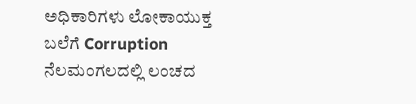ಅಧಿಕಾರಿಗಳು ಲೋಕಾಯುಕ್ತ ಬಲೆಗೆ Corruption ನೆಲಮಂಗಲದಲ್ಲಿ ಲಂಚದ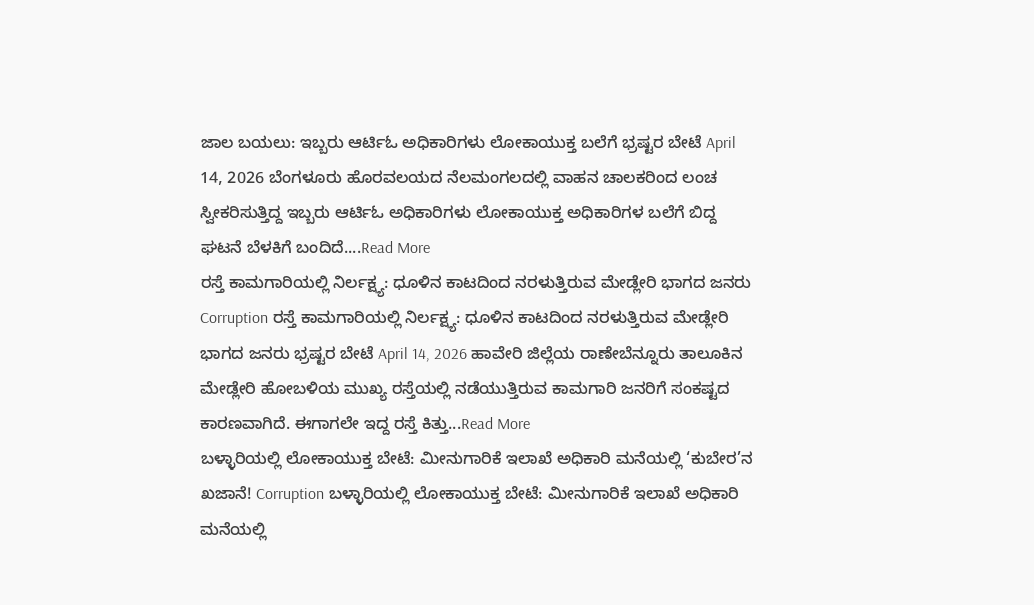ಜಾಲ ಬಯಲು: ಇಬ್ಬರು ಆರ್ಟಿಓ ಅಧಿಕಾರಿಗಳು ಲೋಕಾಯುಕ್ತ ಬಲೆಗೆ ಭ್ರಷ್ಟರ ಬೇಟೆ April 14, 2026 ಬೆಂಗಳೂರು ಹೊರವಲಯದ ನೆಲಮಂಗಲದಲ್ಲಿ ವಾಹನ ಚಾಲಕರಿಂದ ಲಂಚ ಸ್ವೀಕರಿಸುತ್ತಿದ್ದ ಇಬ್ಬರು ಆರ್ಟಿಓ ಅಧಿಕಾರಿಗಳು ಲೋಕಾಯುಕ್ತ ಅಧಿಕಾರಿಗಳ ಬಲೆಗೆ ಬಿದ್ದ ಘಟನೆ ಬೆಳಕಿಗೆ ಬಂದಿದೆ....Read More
ರಸ್ತೆ ಕಾಮಗಾರಿಯಲ್ಲಿ ನಿರ್ಲಕ್ಷ್ಯ: ಧೂಳಿನ ಕಾಟದಿಂದ ನರಳುತ್ತಿರುವ ಮೇಡ್ಲೇರಿ ಭಾಗದ ಜನರು Corruption ರಸ್ತೆ ಕಾಮಗಾರಿಯಲ್ಲಿ ನಿರ್ಲಕ್ಷ್ಯ: ಧೂಳಿನ ಕಾಟದಿಂದ ನರಳುತ್ತಿರುವ ಮೇಡ್ಲೇರಿ ಭಾಗದ ಜನರು ಭ್ರಷ್ಟರ ಬೇಟೆ April 14, 2026 ಹಾವೇರಿ ಜಿಲ್ಲೆಯ ರಾಣೇಬೆನ್ನೂರು ತಾಲೂಕಿನ ಮೇಡ್ಲೇರಿ ಹೋಬಳಿಯ ಮುಖ್ಯ ರಸ್ತೆಯಲ್ಲಿ ನಡೆಯುತ್ತಿರುವ ಕಾಮಗಾರಿ ಜನರಿಗೆ ಸಂಕಷ್ಟದ ಕಾರಣವಾಗಿದೆ. ಈಗಾಗಲೇ ಇದ್ದ ರಸ್ತೆ ಕಿತ್ತು...Read More
ಬಳ್ಳಾರಿಯಲ್ಲಿ ಲೋಕಾಯುಕ್ತ ಬೇಟೆ: ಮೀನುಗಾರಿಕೆ ಇಲಾಖೆ ಅಧಿಕಾರಿ ಮನೆಯಲ್ಲಿ ‘ಕುಬೇರ’ನ ಖಜಾನೆ! Corruption ಬಳ್ಳಾರಿಯಲ್ಲಿ ಲೋಕಾಯುಕ್ತ ಬೇಟೆ: ಮೀನುಗಾರಿಕೆ ಇಲಾಖೆ ಅಧಿಕಾರಿ ಮನೆಯಲ್ಲಿ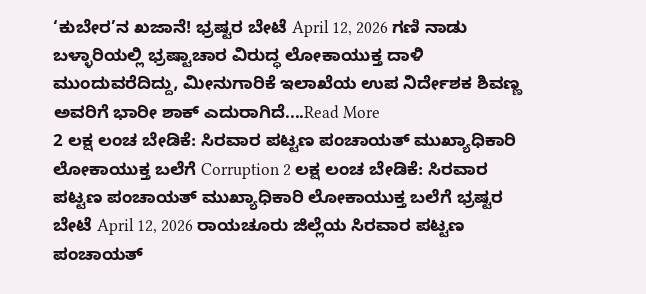‘ಕುಬೇರ’ನ ಖಜಾನೆ! ಭ್ರಷ್ಟರ ಬೇಟೆ April 12, 2026 ಗಣಿ ನಾಡು ಬಳ್ಳಾರಿಯಲ್ಲಿ ಭ್ರಷ್ಟಾಚಾರ ವಿರುದ್ಧ ಲೋಕಾಯುಕ್ತ ದಾಳಿ ಮುಂದುವರೆದಿದ್ದು, ಮೀನುಗಾರಿಕೆ ಇಲಾಖೆಯ ಉಪ ನಿರ್ದೇಶಕ ಶಿವಣ್ಣ ಅವರಿಗೆ ಭಾರೀ ಶಾಕ್ ಎದುರಾಗಿದೆ....Read More
2 ಲಕ್ಷ ಲಂಚ ಬೇಡಿಕೆ: ಸಿರವಾರ ಪಟ್ಟಣ ಪಂಚಾಯತ್ ಮುಖ್ಯಾಧಿಕಾರಿ ಲೋಕಾಯುಕ್ತ ಬಲೆಗೆ Corruption 2 ಲಕ್ಷ ಲಂಚ ಬೇಡಿಕೆ: ಸಿರವಾರ ಪಟ್ಟಣ ಪಂಚಾಯತ್ ಮುಖ್ಯಾಧಿಕಾರಿ ಲೋಕಾಯುಕ್ತ ಬಲೆಗೆ ಭ್ರಷ್ಟರ ಬೇಟೆ April 12, 2026 ರಾಯಚೂರು ಜಿಲ್ಲೆಯ ಸಿರವಾರ ಪಟ್ಟಣ ಪಂಚಾಯತ್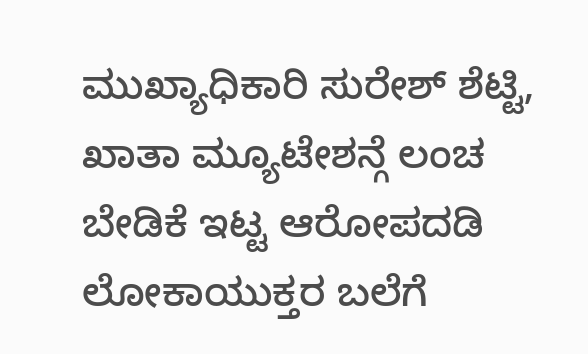ಮುಖ್ಯಾಧಿಕಾರಿ ಸುರೇಶ್ ಶೆಟ್ಟಿ, ಖಾತಾ ಮ್ಯೂಟೇಶನ್ಗೆ ಲಂಚ ಬೇಡಿಕೆ ಇಟ್ಟ ಆರೋಪದಡಿ ಲೋಕಾಯುಕ್ತರ ಬಲೆಗೆ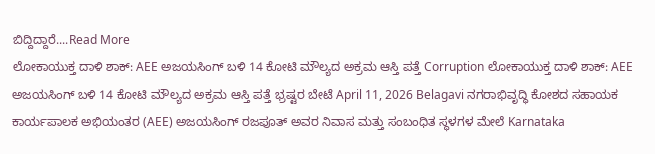ಬಿದ್ದಿದ್ದಾರೆ....Read More
ಲೋಕಾಯುಕ್ತ ದಾಳಿ ಶಾಕ್: AEE ಅಜಯಸಿಂಗ್ ಬಳಿ 14 ಕೋಟಿ ಮೌಲ್ಯದ ಅಕ್ರಮ ಆಸ್ತಿ ಪತ್ತೆ Corruption ಲೋಕಾಯುಕ್ತ ದಾಳಿ ಶಾಕ್: AEE ಅಜಯಸಿಂಗ್ ಬಳಿ 14 ಕೋಟಿ ಮೌಲ್ಯದ ಅಕ್ರಮ ಆಸ್ತಿ ಪತ್ತೆ ಭ್ರಷ್ಟರ ಬೇಟೆ April 11, 2026 Belagavi ನಗರಾಭಿವೃದ್ಧಿ ಕೋಶದ ಸಹಾಯಕ ಕಾರ್ಯಪಾಲಕ ಅಭಿಯಂತರ (AEE) ಅಜಯಸಿಂಗ್ ರಜಪೂತ್ ಅವರ ನಿವಾಸ ಮತ್ತು ಸಂಬಂಧಿತ ಸ್ಥಳಗಳ ಮೇಲೆ Karnataka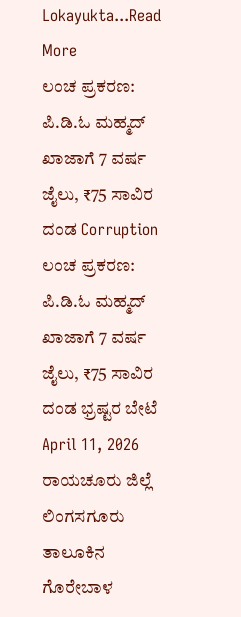Lokayukta...Read More
ಲಂಚ ಪ್ರಕರಣ: ಪಿ.ಡಿ.ಓ ಮಹ್ಮದ್ ಖಾಜಾಗೆ 7 ವರ್ಷ ಜೈಲು, ₹75 ಸಾವಿರ ದಂಡ Corruption ಲಂಚ ಪ್ರಕರಣ: ಪಿ.ಡಿ.ಓ ಮಹ್ಮದ್ ಖಾಜಾಗೆ 7 ವರ್ಷ ಜೈಲು, ₹75 ಸಾವಿರ ದಂಡ ಭ್ರಷ್ಟರ ಬೇಟೆ April 11, 2026 ರಾಯಚೂರು ಜಿಲ್ಲೆ ಲಿಂಗಸಗೂರು ತಾಲೂಕಿನ ಗೊರೇಬಾಳ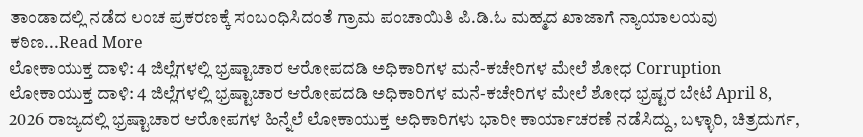ತಾಂಡಾದಲ್ಲಿ ನಡೆದ ಲಂಚ ಪ್ರಕರಣಕ್ಕೆ ಸಂಬಂಧಿಸಿದಂತೆ ಗ್ರಾಮ ಪಂಚಾಯಿತಿ ಪಿ.ಡಿ.ಓ ಮಹ್ಮದ ಖಾಜಾಗೆ ನ್ಯಾಯಾಲಯವು ಕಠಿಣ...Read More
ಲೋಕಾಯುಕ್ತ ದಾಳಿ: 4 ಜಿಲ್ಲೆಗಳಲ್ಲಿ ಭ್ರಷ್ಟಾಚಾರ ಆರೋಪದಡಿ ಅಧಿಕಾರಿಗಳ ಮನೆ-ಕಚೇರಿಗಳ ಮೇಲೆ ಶೋಧ Corruption ಲೋಕಾಯುಕ್ತ ದಾಳಿ: 4 ಜಿಲ್ಲೆಗಳಲ್ಲಿ ಭ್ರಷ್ಟಾಚಾರ ಆರೋಪದಡಿ ಅಧಿಕಾರಿಗಳ ಮನೆ-ಕಚೇರಿಗಳ ಮೇಲೆ ಶೋಧ ಭ್ರಷ್ಟರ ಬೇಟೆ April 8, 2026 ರಾಜ್ಯದಲ್ಲಿ ಭ್ರಷ್ಟಾಚಾರ ಆರೋಪಗಳ ಹಿನ್ನೆಲೆ ಲೋಕಾಯುಕ್ತ ಅಧಿಕಾರಿಗಳು ಭಾರೀ ಕಾರ್ಯಾಚರಣೆ ನಡೆಸಿದ್ದು, ಬಳ್ಳಾರಿ, ಚಿತ್ರದುರ್ಗ,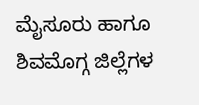ಮೈಸೂರು ಹಾಗೂ ಶಿವಮೊಗ್ಗ ಜಿಲ್ಲೆಗಳ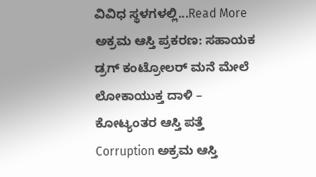ವಿವಿಧ ಸ್ಥಳಗಳಲ್ಲಿ...Read More
ಅಕ್ರಮ ಆಸ್ತಿ ಪ್ರಕರಣ: ಸಹಾಯಕ ಡ್ರಗ್ ಕಂಟ್ರೋಲರ್ ಮನೆ ಮೇಲೆ ಲೋಕಾಯುಕ್ತ ದಾಳಿ – ಕೋಟ್ಯಂತರ ಆಸ್ತಿ ಪತ್ತೆ Corruption ಅಕ್ರಮ ಆಸ್ತಿ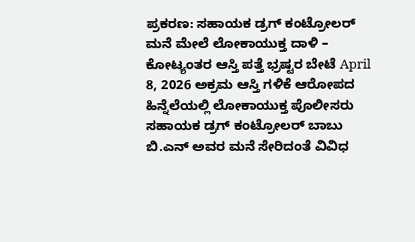ಪ್ರಕರಣ: ಸಹಾಯಕ ಡ್ರಗ್ ಕಂಟ್ರೋಲರ್ ಮನೆ ಮೇಲೆ ಲೋಕಾಯುಕ್ತ ದಾಳಿ – ಕೋಟ್ಯಂತರ ಆಸ್ತಿ ಪತ್ತೆ ಭ್ರಷ್ಟರ ಬೇಟೆ April 8, 2026 ಅಕ್ರಮ ಆಸ್ತಿ ಗಳಿಕೆ ಆರೋಪದ ಹಿನ್ನೆಲೆಯಲ್ಲಿ ಲೋಕಾಯುಕ್ತ ಪೊಲೀಸರು ಸಹಾಯಕ ಡ್ರಗ್ ಕಂಟ್ರೋಲರ್ ಬಾಬು ಬಿ.ಎನ್ ಅವರ ಮನೆ ಸೇರಿದಂತೆ ವಿವಿಧ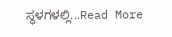ಸ್ಥಳಗಳಲ್ಲಿ...Read More